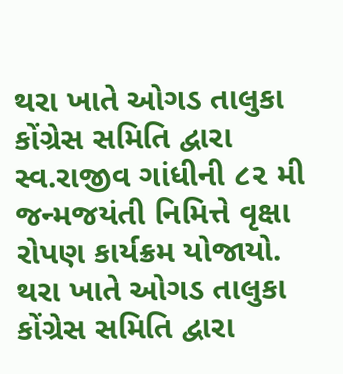થરા ખાતે ઓગડ તાલુકા કોંગ્રેસ સમિતિ દ્વારા સ્વ.રાજીવ ગાંધીની ૮૨ મી જન્મજયંતી નિમિત્તે વૃક્ષા રોપણ કાર્યક્રમ યોજાયો.
થરા ખાતે ઓગડ તાલુકા કોંગ્રેસ સમિતિ દ્વારા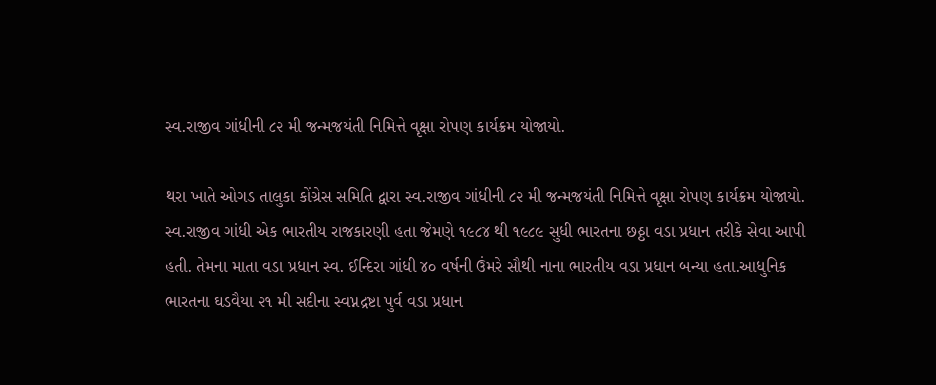સ્વ.રાજીવ ગાંધીની ૮૨ મી જન્મજયંતી નિમિત્તે વૃક્ષા રોપણ કાર્યક્રમ યોજાયો.

થરા ખાતે ઓગડ તાલુકા કોંગ્રેસ સમિતિ દ્વારા સ્વ.રાજીવ ગાંધીની ૮૨ મી જન્મજયંતી નિમિત્તે વૃક્ષા રોપણ કાર્યક્રમ યોજાયો.
સ્વ.રાજીવ ગાંધી એક ભારતીય રાજકારણી હતા જેમણે ૧૯૮૪ થી ૧૯૮૯ સુધી ભારતના છઠ્ઠા વડા પ્રધાન તરીકે સેવા આપી હતી. તેમના માતા વડા પ્રધાન સ્વ. ઈન્દિરા ગાંધી ૪૦ વર્ષની ઉંમરે સૌથી નાના ભારતીય વડા પ્રધાન બન્યા હતા.આધુનિક ભારતના ઘડવૈયા ૨૧ મી સદીના સ્વપ્નદ્રષ્ટા પુર્વ વડા પ્રધાન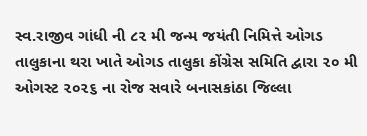સ્વ.રાજીવ ગાંધી ની ૮૨ મી જન્મ જયંતી નિમિત્તે ઓગડ તાલુકાના થરા ખાતે ઓગડ તાલુકા કોંગ્રેસ સમિતિ દ્વારા ૨૦ મી ઓગસ્ટ ૨૦૨૬ ના રોજ સવારે બનાસકાંઠા જિલ્લા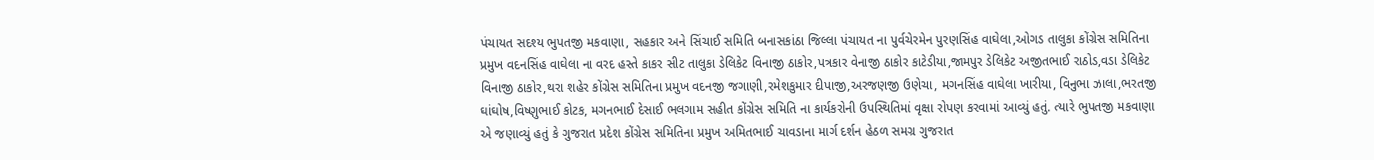પંચાયત સદશ્ય ભુપતજી મકવાણા, સહકાર અને સિંચાઈ સમિતિ બનાસકાંઠા જિલ્લા પંચાયત ના પુર્વચેરમેન પુરણસિંહ વાઘેલા,ઓગડ તાલુકા કોંગ્રેસ સમિતિના પ્રમુખ વદનસિંહ વાઘેલા ના વરદ હસ્તે કાકર સીટ તાલુકા ડેલિકેટ વિનાજી ઠાકોર,પત્રકાર વેનાજી ઠાકોર કાટેડીયા,જામપુર ડેલિકેટ અજીતભાઈ રાઠોડ,વડા ડેલિકેટ વિનાજી ઠાકોર,થરા શહેર કોંગ્રેસ સમિતિના પ્રમુખ વદનજી જગાણી,રમેશકુમાર દીપાજી,અરજણજી ઉણેચા, મગનસિંહ વાઘેલા ખારીયા, વિનુભા ઝાલા,ભરતજી ઘાંઘોષ,વિષ્ણુભાઈ કોટક, મગનભાઈ દેસાઈ ભલગામ સહીત કોંગ્રેસ સમિતિ ના કાર્યકરોની ઉપસ્થિતિમાં વૃક્ષા રોપણ કરવામાં આવ્યું હતું. ત્યારે ભુપતજી મકવાણા એ જણાવ્યું હતું કે ગુજરાત પ્રદેશ કોંગ્રેસ સમિતિના પ્રમુખ અમિતભાઈ ચાવડાના માર્ગ દર્શન હેઠળ સમગ્ર ગુજરાત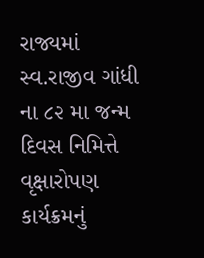રાજ્યમાં સ્વ.રાજીવ ગાંધી ના ૮૨ મા જન્મ દિવસ નિમિત્તે વૃક્ષારોપણ કાર્યક્રમનું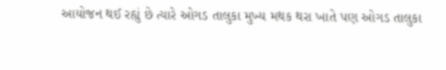આયોજન થઈ રહ્યું છે ત્યારે ઓગડ તાલુકા મુખ્ય મથક થરા ખાતે પણ ઓગડ તાલુકા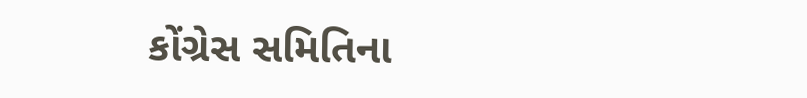કોંગ્રેસ સમિતિના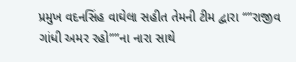પ્રમુખ વદનસિંહ વાઘેલા સહીત તેમની ટીમ દ્વારા “”રાજીવ ગાંધી અમર રહો””ના નારા સાથે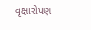વૃક્ષારોપણ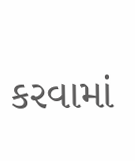કરવામાં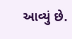આવ્યું છે.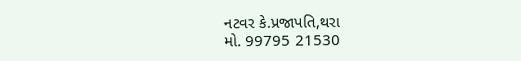નટવર કે.પ્રજાપતિ,થરા
મો. 99795 21530